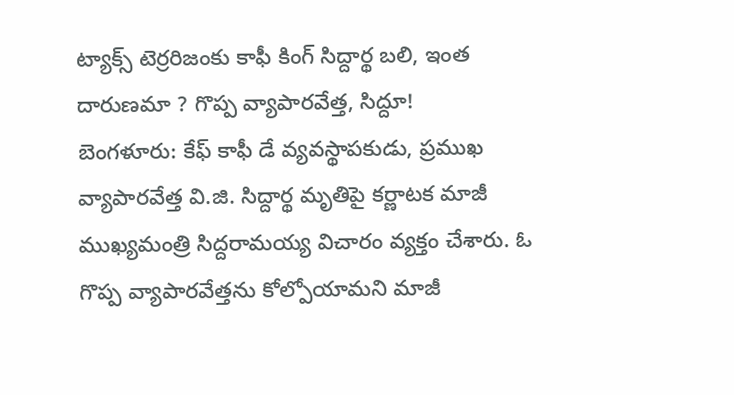ట్యాక్స్ టెర్రరిజంకు కాఫీ కింగ్ సిద్దార్థ బలి, ఇంత దారుణమా ? గొప్ప వ్యాపారవేత్త, సిద్దూ!
బెంగళూరు: కేఫ్ కాఫీ డే వ్యవస్థాపకుడు, ప్రముఖ వ్యాపారవేత్త వి.జి. సిద్దార్థ మృతిపై కర్ణాటక మాజీ ముఖ్యమంత్రి సిద్దరామయ్య విచారం వ్యక్తం చేశారు. ఓ గొప్ప వ్యాపారవేత్తను కోల్పోయామని మాజీ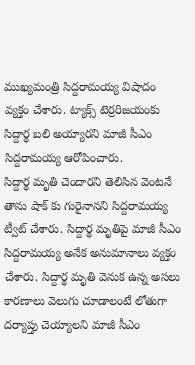ముఖ్యమంత్రి సిద్దరామయ్య విషాదం వ్యక్తం చేశారు. ట్యాక్స్ టెర్రరిజయంకు సిద్దార్థ బలి అయ్యారని మాజీ సీఎం సిద్దరామయ్య ఆరోపించారు.
సిద్దార్థ మృతి చెందారని తెలిసిన వెంటనే తాను షాక్ కు గురైనానని సిద్దరామయ్య ట్వీట్ చేశారు. సిద్దార్థ మృతిపై మాజీ సీఎం సిద్దరామయ్య అనేక అనుమానాలు వ్యక్తం చేశారు. సిద్దార్థ మృతి వెనుక ఉన్న అసలు కారణాలు వెలుగు చూడాలంటే లోతుగా దర్యాప్తు చెయ్యాలని మాజీ సీఎం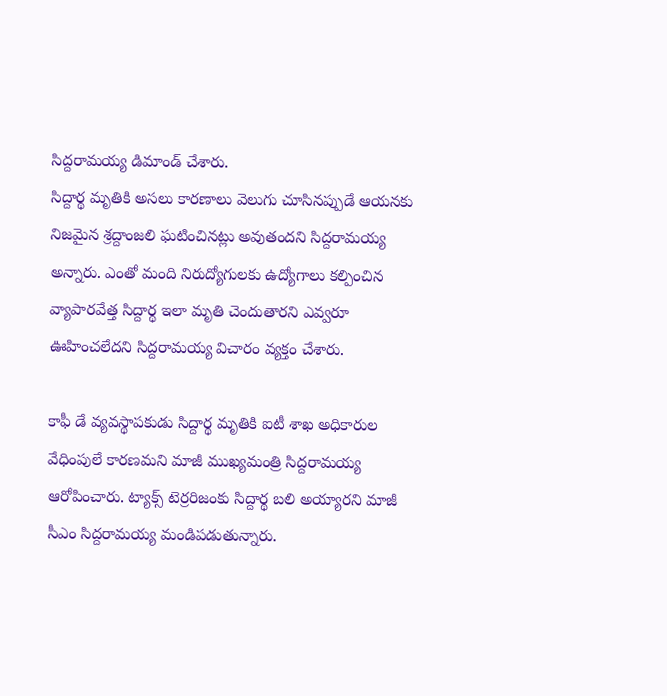సిద్దరామయ్య డిమాండ్ చేశారు.
సిద్దార్థ మృతికి అసలు కారణాలు వెలుగు చూసినప్పుడే ఆయనకు నిజమైన శ్రద్దాంజలి ఘటించినట్లు అవుతందని సిద్దరామయ్య అన్నారు. ఎంతో మంది నిరుద్యోగులకు ఉద్యోగాలు కల్పించిన వ్యాపారవేత్త సిద్దార్థ ఇలా మృతి చెందుతారని ఎవ్వరూ ఊహించలేదని సిద్దరామయ్య విచారం వ్యక్తం చేశారు.

కాఫీ డే వ్యవస్థాపకుడు సిద్దార్థ మృతికి ఐటీ శాఖ అధికారుల వేధింపులే కారణమని మాజీ ముఖ్యమంత్రి సిద్దరామయ్య ఆరోపించారు. ట్యాక్స్ టెర్రరిజంకు సిద్దార్థ బలి అయ్యారని మాజీ సీఎం సిద్దరామయ్య మండిపడుతున్నారు.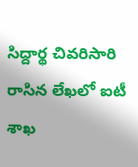సిద్దార్థ చివరిసారి రాసిన లేఖలో ఐటీ శాఖ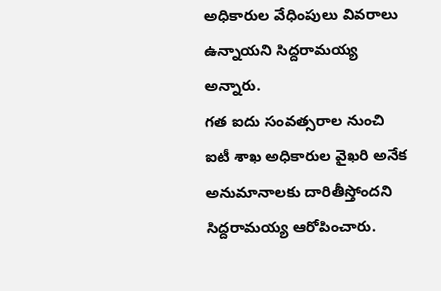అధికారుల వేధింపులు వివరాలు ఉన్నాయని సిద్దరామయ్య అన్నారు.
గత ఐదు సంవత్సరాల నుంచి ఐటీ శాఖ అధికారుల వైఖరి అనేక అనుమానాలకు దారితీస్తోందని సిద్దరామయ్య ఆరోపించారు.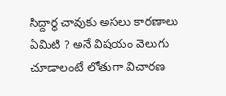సిద్దార్థ చావుకు అసలు కారణాలు ఏమిటి ? అనే విషయం వెలుగు చూడాలంటే లోతుగా విచారణ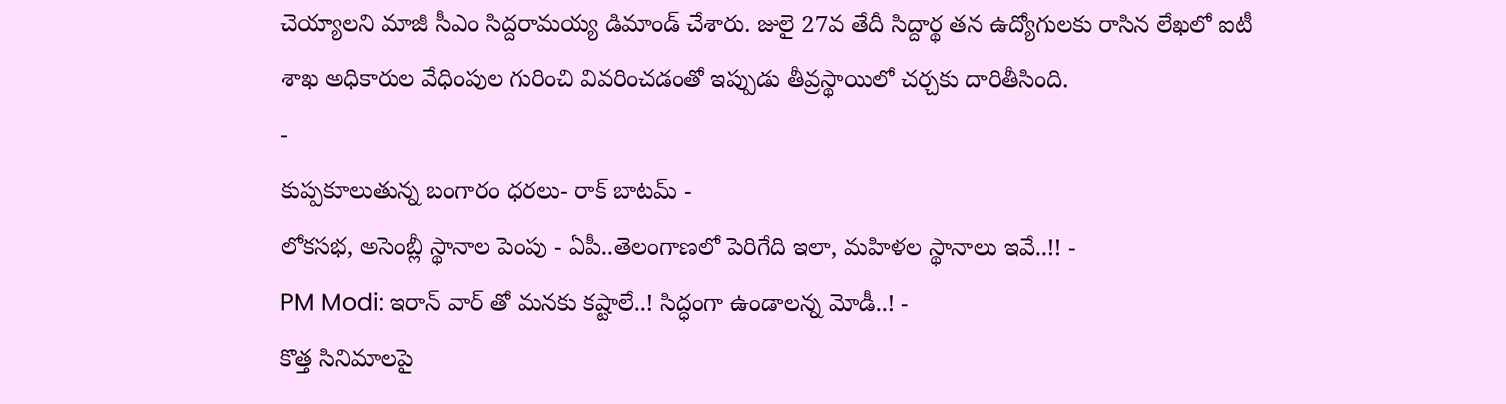చెయ్యాలని మాజీ సీఎం సిద్దరామయ్య డిమాండ్ చేశారు. జులై 27వ తేదీ సిద్దార్థ తన ఉద్యోగులకు రాసిన లేఖలో ఐటీ శాఖ అధికారుల వేధింపుల గురించి వివరించడంతో ఇప్పుడు తీవ్రస్థాయిలో చర్చకు దారితీసింది.
-
కుప్పకూలుతున్న బంగారం ధరలు- రాక్ బాటమ్ -
లోకసభ, అసెంబ్లీ స్థానాల పెంపు - ఏపీ..తెలంగాణలో పెరిగేది ఇలా, మహిళల స్థానాలు ఇవే..!! -
PM Modi: ఇరాన్ వార్ తో మనకు కష్టాలే..! సిద్ధంగా ఉండాలన్న మోడీ..! -
కొత్త సినిమాలపై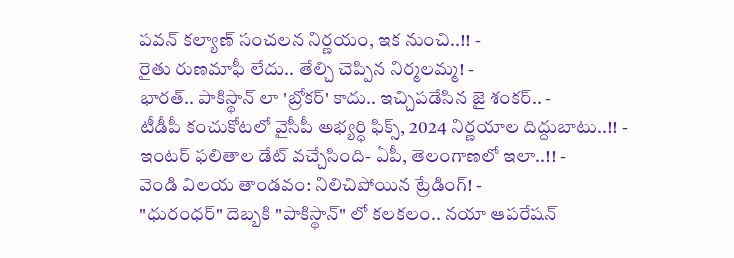పవన్ కల్యాణ్ సంచలన నిర్ణయం, ఇక నుంచి..!! -
రైతు రుణమాఫీ లేదు.. తేల్చి చెప్పిన నిర్మలమ్మ! -
భారత్.. పాకిస్థాన్ లా 'బ్రోకర్' కాదు.. ఇచ్చిపడేసిన జై శంకర్.. -
టీడీపీ కంచుకోటలో వైసీపీ అభ్యర్ధి ఫిక్స్, 2024 నిర్ణయాల దిద్దుబాటు..!! -
ఇంటర్ ఫలితాల డేట్ వచ్చేసింది- ఏపీ, తెలంగాణలో ఇలా..!! -
వెండి విలయ తాండవం: నిలిచిపోయిన ట్రేడింగ్! -
"ధురంధర్" దెబ్బకి "పాకిస్థాన్" లో కలకలం.. నయా ఆపరేషన్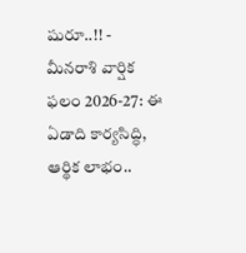షురూ..!! -
మీనరాశి వార్షిక ఫలం 2026-27: ఈ ఏడాది కార్యసిద్ధి, ఆర్థిక లాభం..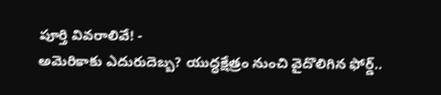పూర్తి వివరాలివే! -
అమెరికాకు ఎదురుదెబ్బ? యుద్ధక్షేత్రం నుంచి వైదొలిగిన ఫోర్డ్..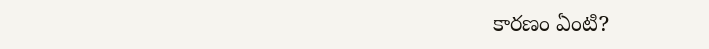కారణం ఏంటి?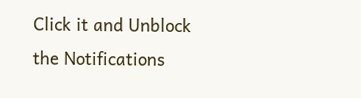Click it and Unblock the Notifications